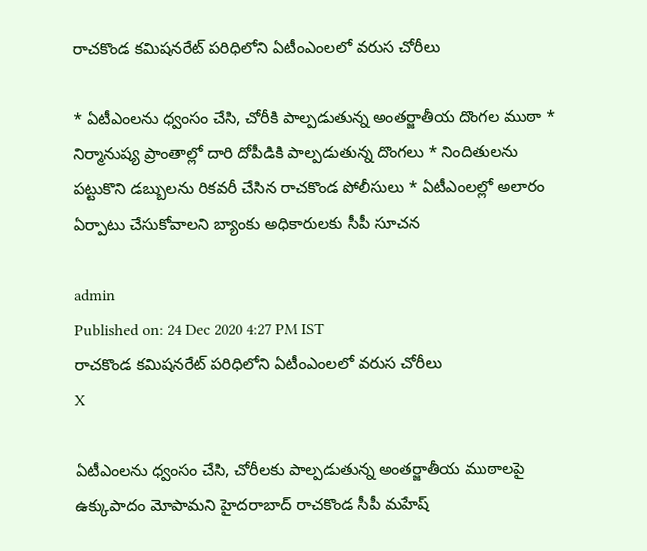రాచకొండ కమిషనరేట్‌ పరిధిలోని ఏటీంఎంలలో వరుస చోరీలు

* ఏటీఎంలను ధ్వంసం చేసి, చోరీకి పాల్పడుతున్న అంతర్జాతీయ దొంగల ముఠా * నిర్మానుష్య ప్రాంతాల్లో దారి దోపీడికి పాల్పడుతున్న దొంగలు * నిందితులను పట్టుకొని డబ్బులను రికవరీ చేసిన రాచకొండ పోలీసులు * ఏటీఎంలల్లో అలారం ఏర్పాటు చేసుకోవాలని బ్యాంకు అధికారులకు సీపీ సూచన

admin
Published on: 24 Dec 2020 4:27 PM IST
రాచకొండ కమిషనరేట్‌ పరిధిలోని ఏటీంఎంలలో వరుస చోరీలు
X

ఏటీఎంలను ధ్వంసం చేసి, చోరీలకు పాల్పడుతున్న అంతర్జాతీయ ముఠాలపై ఉక్కుపాదం మోపామని హైదరాబాద్‌ రాచకొండ సీపీ మహేష్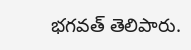భగవత్‌ తెలిపారు.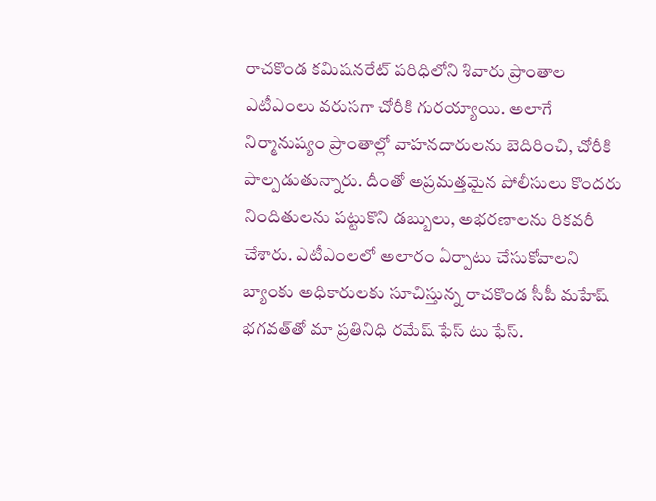రాచకొండ కమిషనరేట్‌ పరిధిలోని శివారు ప్రాంతాల ఎటీఎంలు వరుసగా చోరీకి గురయ్యాయి. అలాగే నిర్మానుష్యం ప్రాంతాల్లో వాహనదారులను బెదిరించి, చోరీకి పాల్పడుతున్నారు. దీంతో అప్రమత్తమైన పోలీసులు కొందరు నిందితులను పట్టుకొని డబ్బులు, అభరణాలను రికవరీ చేశారు. ఎటీఎంలలో అలారం ఏర్పాటు చేసుకోవాలని బ్యాంకు అధికారులకు సూచిస్తున్న రాచకొండ సీపీ మహేష్ భగవత్‌తో మా ప్రతినిధి రమేష్ ఫేస్ టు ఫేస్.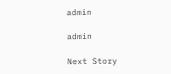admin

admin

Next Story